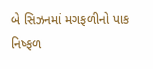બે સિઝનમાં મગફળીનો પાક નિષ્ફળ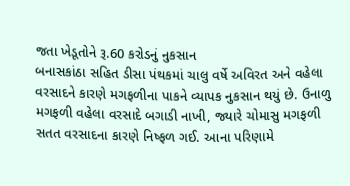જતા ખેડૂતોને રૂ.60 કરોડનું નુકસાન
બનાસકાંઠા સહિત ડીસા પંથકમાં ચાલુ વર્ષે અવિરત અને વહેલા વરસાદને કારણે મગફળીના પાકને વ્યાપક નુકસાન થયું છે. ઉનાળુ મગફળી વહેલા વરસાદે બગાડી નાખી, જ્યારે ચોમાસુ મગફળી સતત વરસાદના કારણે નિષ્ફળ ગઈ. આના પરિણામે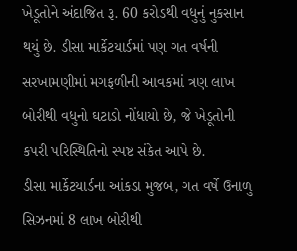ખેડૂતોને અંદાજિત રૂ. 60 કરોડથી વધુનું નુકસાન થયું છે. ડીસા માર્કેટયાર્ડમાં પણ ગત વર્ષની સરખામણીમાં મગફળીની આવકમાં ત્રણ લાખ બોરીથી વધુનો ઘટાડો નોંધાયો છે, જે ખેડૂતોની કપરી પરિસ્થિતિનો સ્પષ્ટ સંકેત આપે છે.
ડીસા માર્કેટયાર્ડના આંકડા મુજબ, ગત વર્ષે ઉનાળુ સિઝનમાં 8 લાખ બોરીથી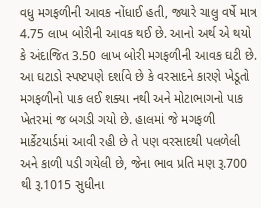વધુ મગફળીની આવક નોંધાઈ હતી, જ્યારે ચાલુ વર્ષે માત્ર 4.75 લાખ બોરીની આવક થઈ છે. આનો અર્થ એ થયો કે અંદાજિત 3.50 લાખ બોરી મગફળીની આવક ઘટી છે. આ ઘટાડો સ્પષ્ટપણે દર્શાવે છે કે વરસાદને કારણે ખેડૂતો મગફળીનો પાક લઈ શક્યા નથી અને મોટાભાગનો પાક ખેતરમાં જ બગડી ગયો છે. હાલમાં જે મગફળી માર્કેટયાર્ડમાં આવી રહી છે તે પણ વરસાદથી પલળેલી અને કાળી પડી ગયેલી છે, જેના ભાવ પ્રતિ મણ રૂ.700 થી રૂ.1015 સુધીના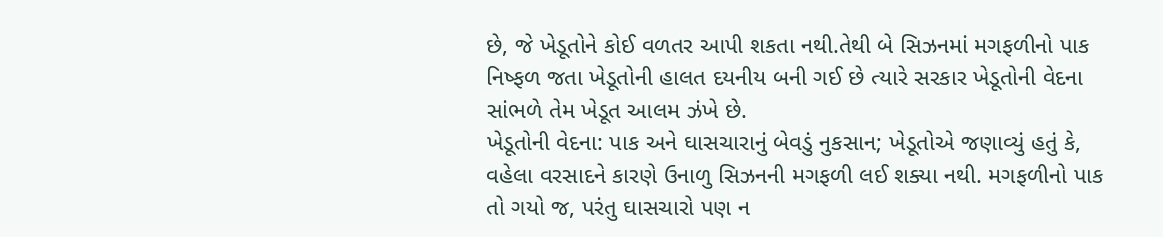છે, જે ખેડૂતોને કોઈ વળતર આપી શકતા નથી.તેથી બે સિઝનમાં મગફળીનો પાક નિષ્ફળ જતા ખેડૂતોની હાલત દયનીય બની ગઈ છે ત્યારે સરકાર ખેડૂતોની વેદના સાંભળે તેમ ખેડૂત આલમ ઝંખે છે.
ખેડૂતોની વેદના: પાક અને ઘાસચારાનું બેવડું નુકસાન; ખેડૂતોએ જણાવ્યું હતું કે, વહેલા વરસાદને કારણે ઉનાળુ સિઝનની મગફળી લઈ શક્યા નથી. મગફળીનો પાક તો ગયો જ, પરંતુ ઘાસચારો પણ ન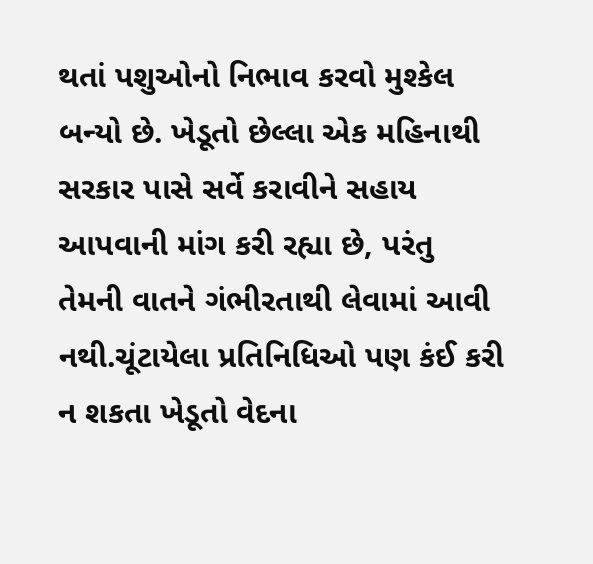થતાં પશુઓનો નિભાવ કરવો મુશ્કેલ બન્યો છે. ખેડૂતો છેલ્લા એક મહિનાથી સરકાર પાસે સર્વે કરાવીને સહાય આપવાની માંગ કરી રહ્યા છે, પરંતુ તેમની વાતને ગંભીરતાથી લેવામાં આવી નથી.ચૂંટાયેલા પ્રતિનિધિઓ પણ કંઈ કરી ન શકતા ખેડૂતો વેદના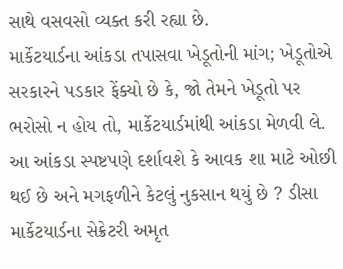સાથે વસવસો વ્યક્ત કરી રહ્યા છે.
માર્કેટયાર્ડના આંકડા તપાસવા ખેડૂતોની માંગ; ખેડૂતોએ સરકારને પડકાર ફેંક્યો છે કે, જો તેમને ખેડૂતો પર ભરોસો ન હોય તો, માર્કેટયાર્ડમાંથી આંકડા મેળવી લે. આ આંકડા સ્પષ્ટપણે દર્શાવશે કે આવક શા માટે ઓછી થઈ છે અને મગફળીને કેટલું નુકસાન થયું છે ? ડીસા માર્કેટયાર્ડના સેક્રેટરી અમૃત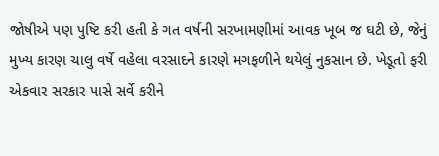જોષીએ પણ પુષ્ટિ કરી હતી કે ગત વર્ષની સરખામણીમાં આવક ખૂબ જ ઘટી છે, જેનું મુખ્ય કારણ ચાલુ વર્ષે વહેલા વરસાદને કારણે મગફળીને થયેલું નુકસાન છે. ખેડૂતો ફરી એકવાર સરકાર પાસે સર્વે કરીને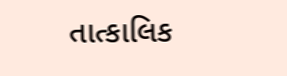તાત્કાલિક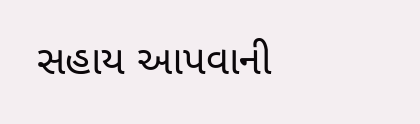સહાય આપવાની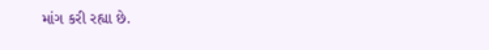માંગ કરી રહ્યા છે.